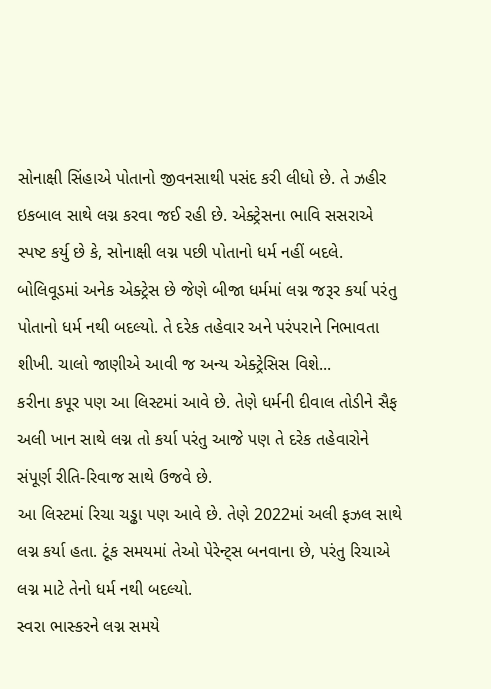સોનાક્ષી સિંહાએ પોતાનો જીવનસાથી પસંદ કરી લીધો છે. તે ઝહીર ઇકબાલ સાથે લગ્ન કરવા જઈ રહી છે. એક્ટ્રેસના ભાવિ સસરાએ સ્પષ્ટ કર્યુ છે કે, સોનાક્ષી લગ્ન પછી પોતાનો ધર્મ નહીં બદલે.
બોલિવૂડમાં અનેક એક્ટ્રેસ છે જેણે બીજા ધર્મમાં લગ્ન જરૂર કર્યા પરંતુ પોતાનો ધર્મ નથી બદલ્યો. તે દરેક તહેવાર અને પરંપરાને નિભાવતા શીખી. ચાલો જાણીએ આવી જ અન્ય એક્ટ્રેસિસ વિશે...
કરીના કપૂર પણ આ લિસ્ટમાં આવે છે. તેણે ધર્મની દીવાલ તોડીને સૈફ અલી ખાન સાથે લગ્ન તો કર્યા પરંતુ આજે પણ તે દરેક તહેવારોને સંપૂર્ણ રીતિ-રિવાજ સાથે ઉજવે છે.
આ લિસ્ટમાં રિચા ચડ્ઢા પણ આવે છે. તેણે 2022માં અલી ફઝલ સાથે લગ્ન કર્યા હતા. ટૂંક સમયમાં તેઓ પેરેન્ટ્સ બનવાના છે, પરંતુ રિચાએ લગ્ન માટે તેનો ધર્મ નથી બદલ્યો.
સ્વરા ભાસ્કરને લગ્ન સમયે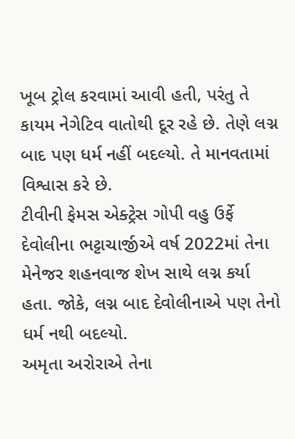ખૂબ ટ્રોલ કરવામાં આવી હતી, પરંતુ તે કાયમ નેગેટિવ વાતોથી દૂર રહે છે. તેણે લગ્ન બાદ પણ ધર્મ નહીં બદલ્યો. તે માનવતામાં વિશ્વાસ કરે છે.
ટીવીની ફેમસ એક્ટ્રેસ ગોપી વહુ ઉર્ફે દેવોલીના ભટ્ટાચાર્જીએ વર્ષ 2022માં તેના મેનેજર શહનવાજ શેખ સાથે લગ્ન કર્યા હતા. જોકે, લગ્ન બાદ દેવોલીનાએ પણ તેનો ધર્મ નથી બદલ્યો.
અમૃતા અરોરાએ તેના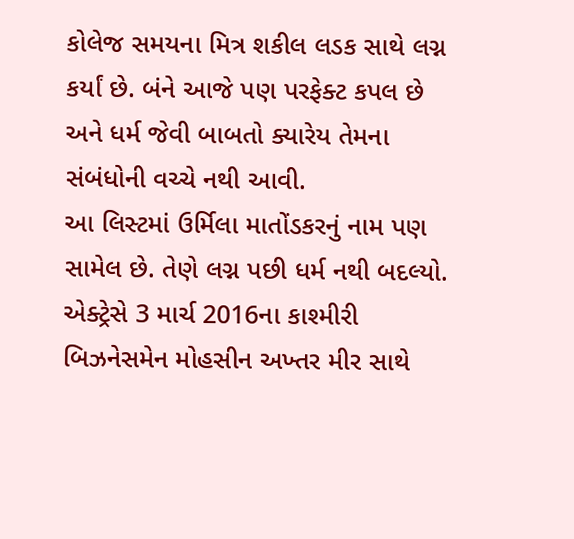કોલેજ સમયના મિત્ર શકીલ લડક સાથે લગ્ન કર્યાં છે. બંને આજે પણ પરફેક્ટ કપલ છે અને ધર્મ જેવી બાબતો ક્યારેય તેમના સંબંધોની વચ્ચે નથી આવી.
આ લિસ્ટમાં ઉર્મિલા માતોંડકરનું નામ પણ સામેલ છે. તેણે લગ્ન પછી ધર્મ નથી બદલ્યો. એક્ટ્રેસે 3 માર્ચ 2016ના કાશ્મીરી બિઝનેસમેન મોહસીન અખ્તર મીર સાથે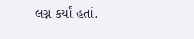લગ્ન કર્યાં હતાં.